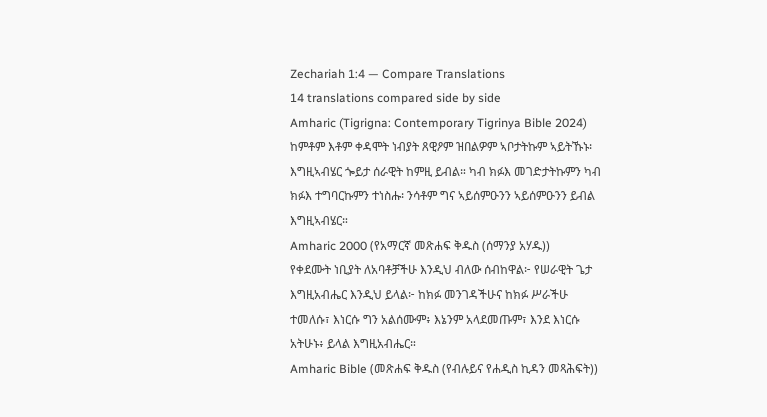Zechariah 1:4 — Compare Translations
14 translations compared side by side
Amharic (Tigrigna: Contemporary Tigrinya Bible 2024)
ከምቶም እቶም ቀዳሞት ነብያት ጸዊዖም ዝበልዎም ኣቦታትኩም ኣይትኹኑ፡ እግዚኣብሄር ጐይታ ሰራዊት ከምዚ ይብል። ካብ ክፉእ መገድታትኩምን ካብ ክፉእ ተግባርኩምን ተነስሑ፡ ንሳቶም ግና ኣይሰምዑንን ኣይሰምዑንን ይብል እግዚኣብሄር።
Amharic 2000 (የአማርኛ መጽሐፍ ቅዱስ (ሰማንያ አሃዱ))
የቀደሙት ነቢያት ለአባቶቻችሁ እንዲህ ብለው ሰብከዋል፦ የሠራዊት ጌታ እግዚአብሔር እንዲህ ይላል፦ ከክፉ መንገዳችሁና ከክፉ ሥራችሁ ተመለሱ፣ እነርሱ ግን አልሰሙም፥ እኔንም አላደመጡም፣ እንደ እነርሱ አትሁኑ፥ ይላል እግዚአብሔር።
Amharic Bible (መጽሐፍ ቅዱስ (የብሉይና የሐዲስ ኪዳን መጻሕፍት))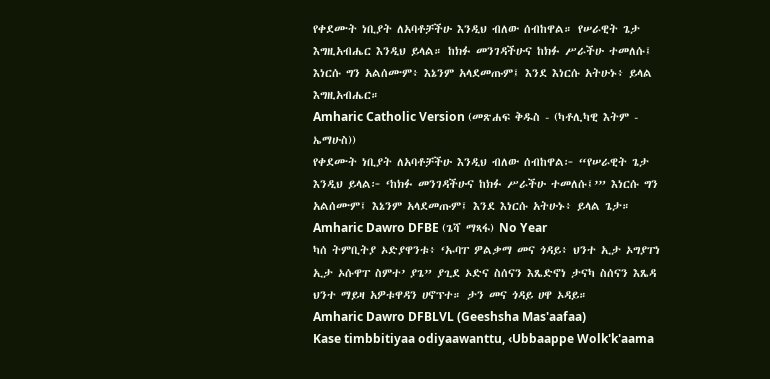የቀደሙት ነቢያት ለአባቶቻችሁ እንዲህ ብለው ሰብከዋል። የሠራዊት ጌታ እግዚአብሔር እንዲህ ይላል። ከክፉ መንገዳችሁና ከክፉ ሥራችሁ ተመለሱ፤ እነርሱ ግን አልሰሙም፥ እኔንም አላደመጡም፤ እንደ እነርሱ አትሁኑ፥ ይላል እግዚአብሔር።
Amharic Catholic Version (መጽሐፍ ቅዱስ - (ካቶሊካዊ እትም - ኤማሁስ))
የቀደሙት ነቢያት ለአባቶቻችሁ እንዲህ ብለው ሰብከዋል፦ “የሠራዊት ጌታ እንዲህ ይላል፦ ‘ከክፉ መንገዳችሁና ከክፉ ሥራችሁ ተመለሱ፤’” እነርሱ ግን አልሰሙም፤ እኔንም አላደመጡም፤ እንደ እነርሱ አትሁኑ፥ ይላል ጌታ።
Amharic Dawro DFBE (ጌሻ ማጻፋ) No Year
ካሰ ትምቢትያ ኦድያዋንቱ፥ ‘ኡባፐ ዎልቃማ መና ጎዳይ፥ ህንተ ኢታ ኦግያፐነ ኢታ ኦሱዋፐ ስምተ’ ያጌ” ያጊደ ኦድና ስሰናን እጼድኖነ ታናካ ስሰናን እጼዳ ህንተ ማይዛ አዎቱዋዳን ሀኖፕተ። ታን መና ጎዳይ ሀዋ ኦዳይ።
Amharic Dawro DFBLVL (Geeshsha Mas'aafaa)
Kase timbbitiyaa odiyaawanttu, ‹Ubbaappe Wolk'k'aama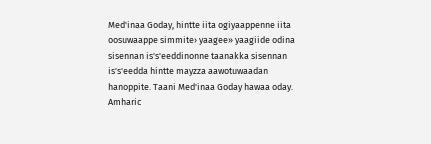Med'inaa Goday, hintte iita ogiyaappenne iita oosuwaappe simmite› yaagee» yaagiide odina sisennan is's'eeddinonne taanakka sisennan is's'eedda hintte mayzza aawotuwaadan hanoppite. Taani Med'inaa Goday hawaa oday.
Amharic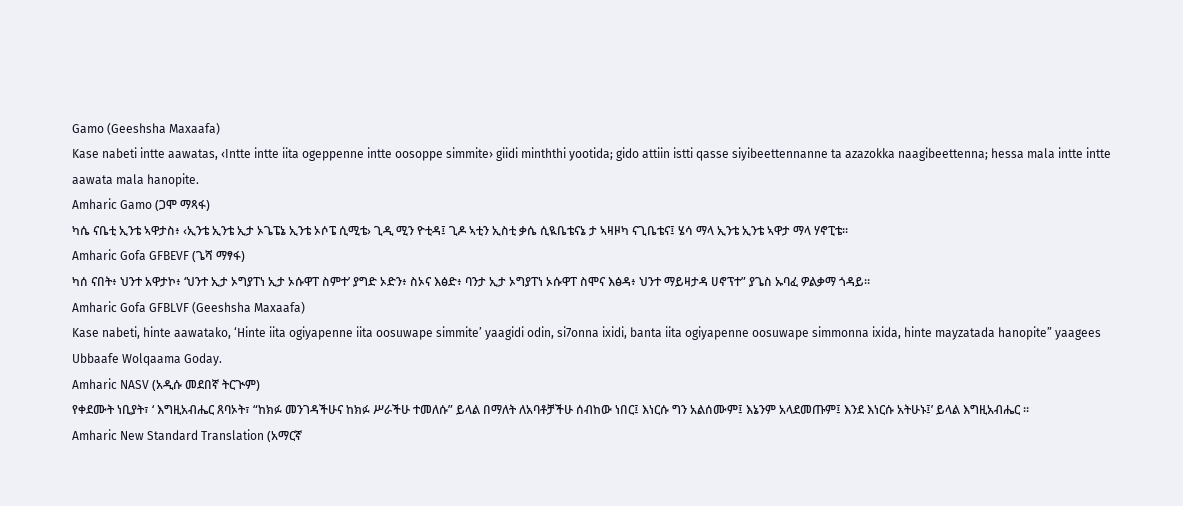Gamo (Geeshsha Maxaafa)
Kase nabeti intte aawatas, ‹Intte intte iita ogeppenne intte oosoppe simmite› giidi minththi yootida; gido attiin istti qasse siyibeettennanne ta azazokka naagibeettenna; hessa mala intte intte aawata mala hanopite.
Amharic Gamo (ጋሞ ማጻፋ)
ካሴ ናቤቲ ኢንቴ ኣዋታስ፥ ‹ኢንቴ ኢንቴ ኢታ ኦጌፔኔ ኢንቴ ኦሶፔ ሲሚቴ› ጊዲ ሚን ዮቲዳ፤ ጊዶ ኣቲን ኢስቲ ቃሴ ሲዪቤቴናኔ ታ ኣዛዞካ ናጊቤቴና፤ ሄሳ ማላ ኢንቴ ኢንቴ ኣዋታ ማላ ሃኖፒቴ።
Amharic Gofa GFBEVF (ጌሻ ማፃፋ)
ካሰ ናበት፥ ህንተ አዋታኮ፥ ‘ህንተ ኢታ ኦግያፐነ ኢታ ኦሱዋፐ ስምተ’ ያግድ ኦድን፥ ስኦና እፅድ፥ ባንታ ኢታ ኦግያፐነ ኦሱዋፐ ስሞና እፅዳ፥ ህንተ ማይዛታዳ ሀኖፕተ” ያጌስ ኡባፈ ዎልቃማ ጎዳይ።
Amharic Gofa GFBLVF (Geeshsha Maxaafa)
Kase nabeti, hinte aawatako, ‘Hinte iita ogiyapenne iita oosuwape simmite’ yaagidi odin, si7onna ixidi, banta iita ogiyapenne oosuwape simmonna ixida, hinte mayzatada hanopite” yaagees Ubbaafe Wolqaama Goday.
Amharic NASV (አዲሱ መደበኛ ትርጒም)
የቀደሙት ነቢያት፣ ‘ እግዚአብሔር ጸባኦት፣ “ከክፉ መንገዳችሁና ከክፉ ሥራችሁ ተመለሱ” ይላል በማለት ለአባቶቻችሁ ሰብከው ነበር፤ እነርሱ ግን አልሰሙም፤ እኔንም አላደመጡም፤ እንደ እነርሱ አትሁኑ፤’ ይላል እግዚአብሔር ።
Amharic New Standard Translation (አማርኛ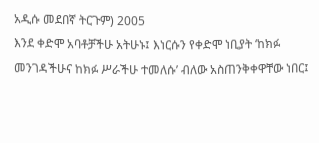አዲሱ መደበኛ ትርጉም) 2005
እንደ ቀድሞ አባቶቻችሁ አትሁኑ፤ እነርሱን የቀድሞ ነቢያት ‘ከክፉ መንገዳችሁና ከክፉ ሥራችሁ ተመለሱ’ ብለው አስጠንቅቀዋቸው ነበር፤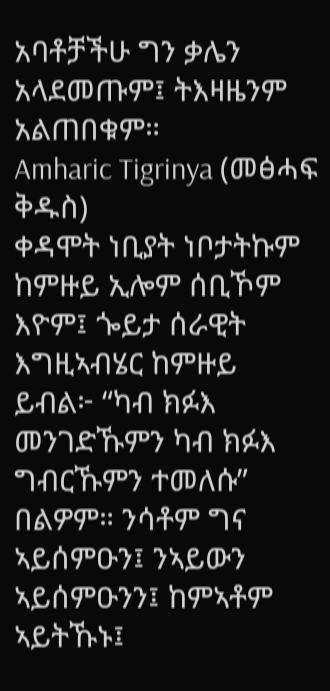አባቶቻችሁ ግን ቃሌን አላደመጡም፤ ትእዛዜንም አልጠበቁም።
Amharic Tigrinya (መፅሓፍ ቅዱስ)
ቀዳሞት ነቢያት ነቦታትኩም ከምዙይ ኢሎም ሰቢኾም እዮም፤ ጐይታ ሰራዊት እግዚኣብሄር ከምዙይ ይብል፦ “ካብ ክፉእ መንገድኹምን ካብ ክፉእ ግብርኹምን ተመለሱ” በልዎም። ንሳቶም ግና ኣይሰምዑን፤ ንኣይውን ኣይሰምዑንን፤ ከምኣቶም ኣይትኹኑ፤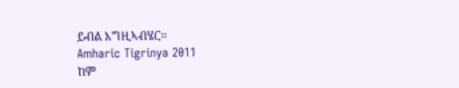ይብል እግዚኣብሄር።
Amharic Tigrinya 2011
ከም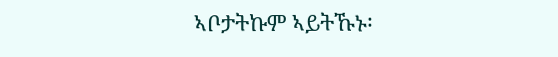ኣቦታትኩም ኣይትኹኑ፡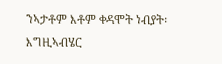ንኣታቶም እቶም ቀዳሞት ነብያት፡ እግዚኣብሄር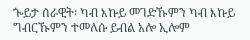ጐይታ ሰራዊት፡ ካብ እኩይ መገድኹምን ካብ እኩይ ግብርኹምን ተመለሱ ይብል አሎ ኢሎም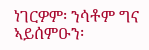ነገርዎም፡ ንሳቶም ግና ኣይሰምዑን፡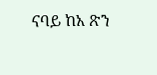ናባይ ከአ ጽን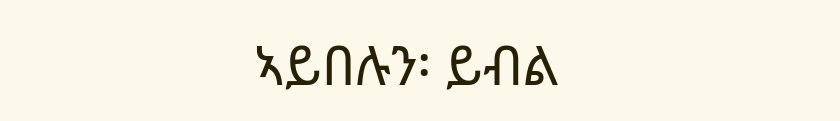ኣይበሉን፡ ይብል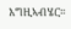እግዚኣብሄር።